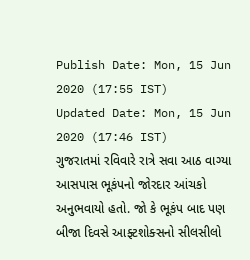Publish Date: Mon, 15 Jun 2020 (17:55 IST)
Updated Date: Mon, 15 Jun 2020 (17:46 IST)
ગુજરાતમાં રવિવારે રાત્રે સવા આઠ વાગ્યા આસપાસ ભૂકંપનો જોરદાર આંચકો અનુભવાયો હતો. જો કે ભૂકંપ બાદ પણ બીજા દિવસે આફ્ટશોક્સનો સીલસીલો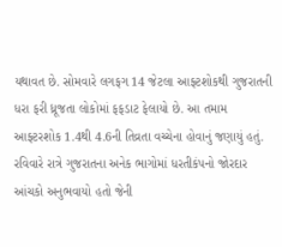યથાવત છે. સોમવારે લગફગ 14 જેટલા આફ્ટશોકથી ગુજરાતની ધરા ફરી ધ્રૂજતા લોકોમાં ફફડાટ ફેલાયો છે. આ તમામ આફ્ટરશોક 1.4થી 4.6ની તિવ્રતા વચ્ચેના હોવાનું જણાયું હતું. રવિવારે રાત્રે ગુજરાતના અનેક ભાગોમાં ધરતીકંપનો જોરદાર આંચકો અનુભવાયો હતો જેની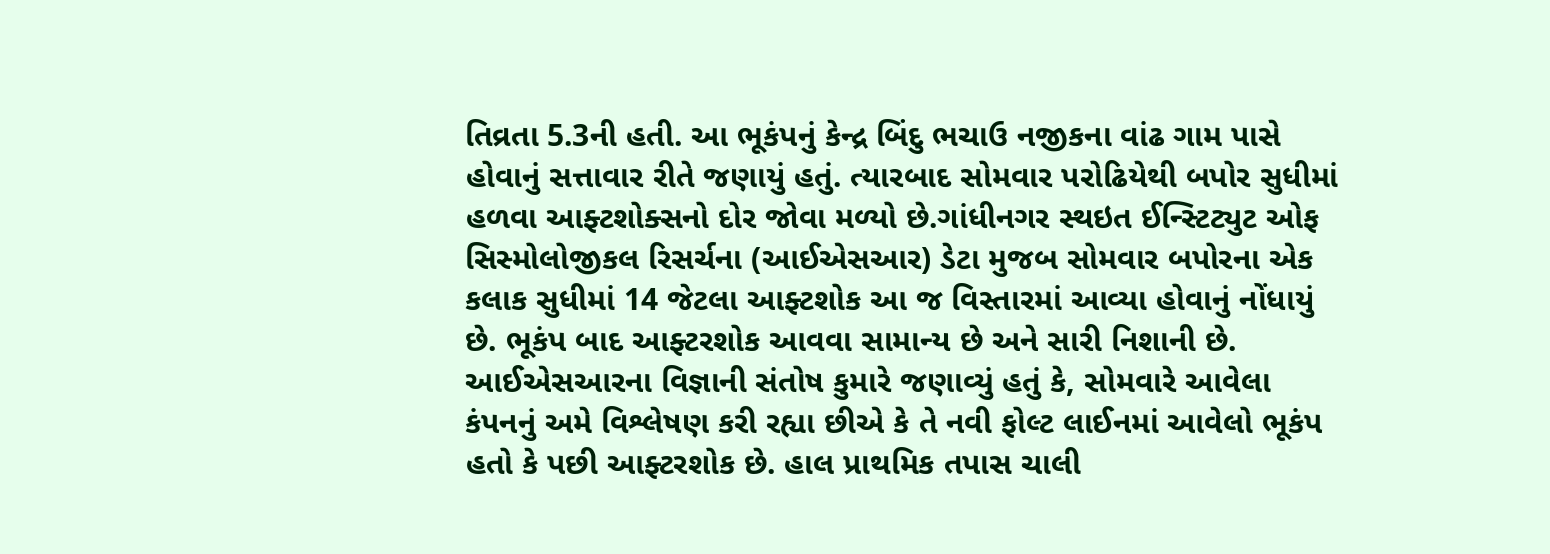તિવ્રતા 5.3ની હતી. આ ભૂકંપનું કેન્દ્ર બિંદુ ભચાઉ નજીકના વાંઢ ગામ પાસે હોવાનું સત્તાવાર રીતે જણાયું હતું. ત્યારબાદ સોમવાર પરોઢિયેથી બપોર સુધીમાં હળવા આફ્ટશોક્સનો દોર જોવા મળ્યો છે.ગાંધીનગર સ્થઇત ઈન્સ્ટિટ્યુટ ઓફ સિસ્મોલોજીકલ રિસર્ચના (આઈએસઆર) ડેટા મુજબ સોમવાર બપોરના એક કલાક સુધીમાં 14 જેટલા આફ્ટશોક આ જ વિસ્તારમાં આવ્યા હોવાનું નોંધાયું છે. ભૂકંપ બાદ આફ્ટરશોક આવવા સામાન્ય છે અને સારી નિશાની છે. આઈએસઆરના વિજ્ઞાની સંતોષ કુમારે જણાવ્યું હતું કે, સોમવારે આવેલા કંપનનું અમે વિશ્લેષણ કરી રહ્યા છીએ કે તે નવી ફોલ્ટ લાઈનમાં આવેલો ભૂકંપ હતો કે પછી આફ્ટરશોક છે. હાલ પ્રાથમિક તપાસ ચાલી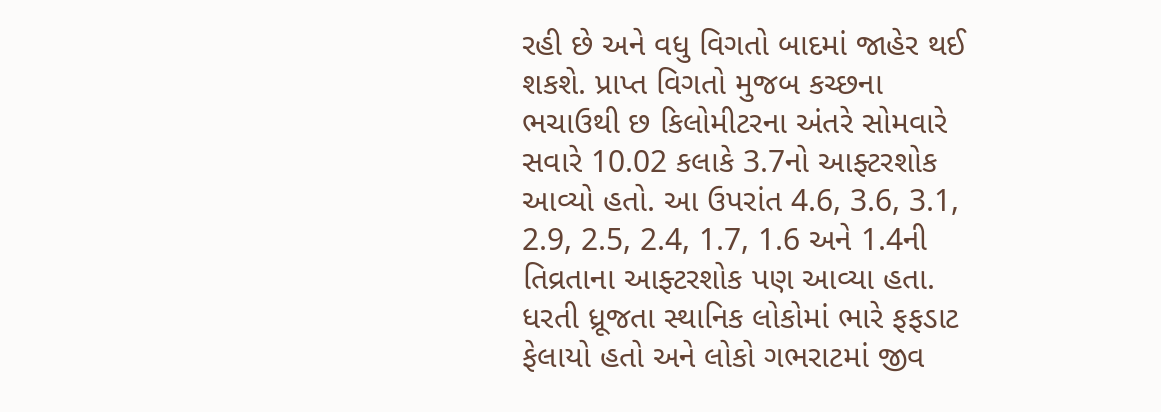રહી છે અને વધુ વિગતો બાદમાં જાહેર થઈ શકશે. પ્રાપ્ત વિગતો મુજબ કચ્છના ભચાઉથી છ કિલોમીટરના અંતરે સોમવારે સવારે 10.02 કલાકે 3.7નો આફ્ટરશોક આવ્યો હતો. આ ઉપરાંત 4.6, 3.6, 3.1, 2.9, 2.5, 2.4, 1.7, 1.6 અને 1.4ની તિવ્રતાના આફ્ટરશોક પણ આવ્યા હતા. ધરતી ધ્રૂજતા સ્થાનિક લોકોમાં ભારે ફફડાટ ફેલાયો હતો અને લોકો ગભરાટમાં જીવ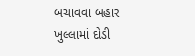બચાવવા બહાર ખુલ્લામાં દોડી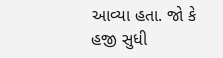આવ્યા હતા. જો કે હજી સુધી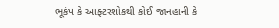ભૂકંપ કે આફ્ટરશોકથી કોઈ જાનહાની કે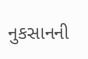નુકસાનની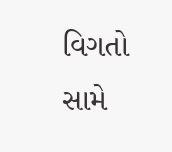વિગતો સામે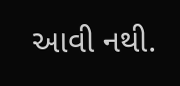આવી નથી.